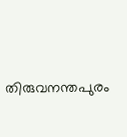തിരുവനന്തപുരം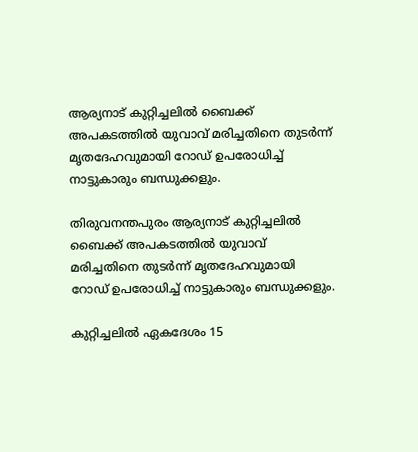ആര്യനാട് കുറ്റിച്ചലിൽ ബൈക്ക് അപകടത്തിൽ യുവാവ് മരിച്ചതിനെ തുടർന്ന് മൃതദേഹവുമായി റോഡ് ഉപരോധിച്ച് നാട്ടുകാരും ബന്ധുക്കളും.

തിരുവനന്തപുരം ആര്യനാട് കുറ്റിച്ചലിൽ ബൈക്ക് അപകടത്തിൽ യുവാവ് മരിച്ചതിനെ തുടർന്ന് മൃതദേഹവുമായി റോഡ് ഉപരോധിച്ച് നാട്ടുകാരും ബന്ധുക്കളും.

കുറ്റിച്ചലിൽ ഏകദേശം 15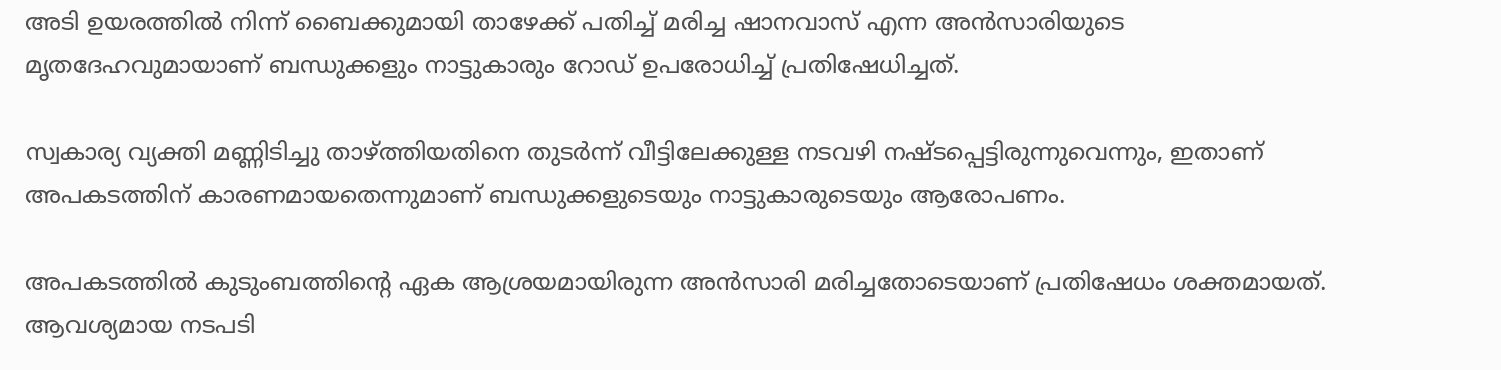അടി ഉയരത്തിൽ നിന്ന് ബൈക്കുമായി താഴേക്ക് പതിച്ച് മരിച്ച ഷാനവാസ് എന്ന അൻസാരിയുടെ മൃതദേഹവുമായാണ് ബന്ധുക്കളും നാട്ടുകാരും റോഡ് ഉപരോധിച്ച് പ്രതിഷേധിച്ചത്.

സ്വകാര്യ വ്യക്തി മണ്ണിടിച്ചു താഴ്ത്തിയതിനെ തുടർന്ന് വീട്ടിലേക്കുള്ള നടവഴി നഷ്ടപ്പെട്ടിരുന്നുവെന്നും, ഇതാണ് അപകടത്തിന് കാരണമായതെന്നുമാണ് ബന്ധുക്കളുടെയും നാട്ടുകാരുടെയും ആരോപണം.

അപകടത്തിൽ കുടുംബത്തിന്റെ ഏക ആശ്രയമായിരുന്ന അൻസാരി മരിച്ചതോടെയാണ് പ്രതിഷേധം ശക്തമായത്. ആവശ്യമായ നടപടി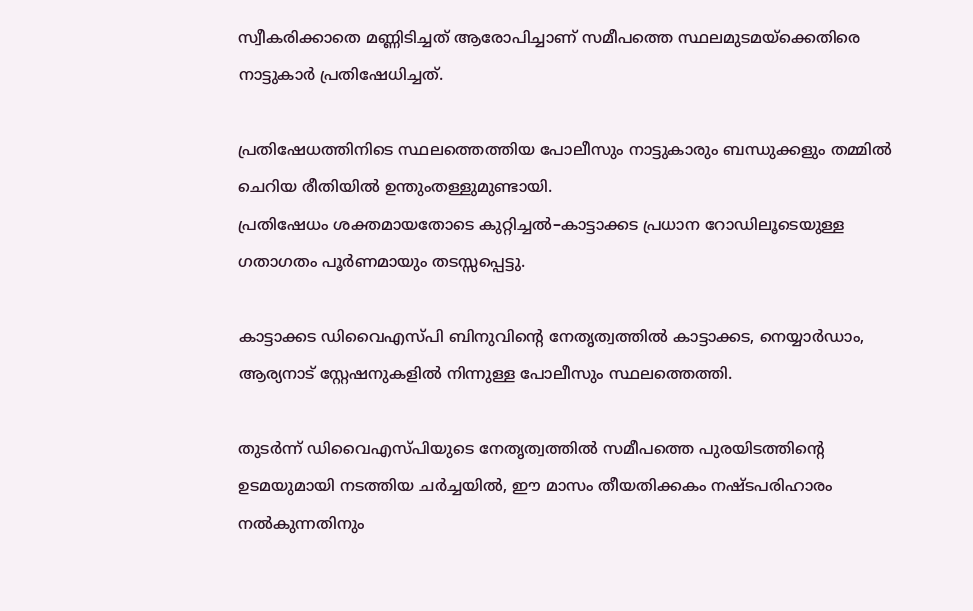സ്വീകരിക്കാതെ മണ്ണിടിച്ചത് ആരോപിച്ചാണ് സമീപത്തെ സ്ഥലമുടമയ്ക്കെതിരെ നാട്ടുകാർ പ്രതിഷേധിച്ചത്.

പ്രതിഷേധത്തിനിടെ സ്ഥലത്തെത്തിയ പോലീസും നാട്ടുകാരും ബന്ധുക്കളും തമ്മിൽ ചെറിയ രീതിയിൽ ഉന്തുംതള്ളുമുണ്ടായി.
പ്രതിഷേധം ശക്തമായതോടെ കുറ്റിച്ചൽ–കാട്ടാക്കട പ്രധാന റോഡിലൂടെയുള്ള ഗതാഗതം പൂർണമായും തടസ്സപ്പെട്ടു.

കാട്ടാക്കട ഡിവൈഎസ്പി ബിനുവിന്റെ നേതൃത്വത്തിൽ കാട്ടാക്കട, നെയ്യാർഡാം, ആര്യനാട് സ്റ്റേഷനുകളിൽ നിന്നുള്ള പോലീസും സ്ഥലത്തെത്തി.

തുടർന്ന് ഡിവൈഎസ്പിയുടെ നേതൃത്വത്തിൽ സമീപത്തെ പുരയിടത്തിന്റെ ഉടമയുമായി നടത്തിയ ചർച്ചയിൽ, ഈ മാസം തീയതിക്കകം നഷ്ടപരിഹാരം നൽകുന്നതിനും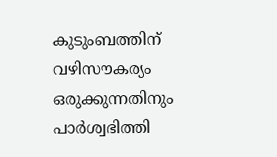കുടുംബത്തിന് വഴിസൗകര്യം ഒരുക്കുന്നതിനും പാർശ്വഭിത്തി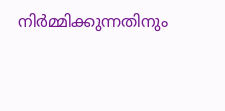നിർമ്മിക്കുന്നതിനും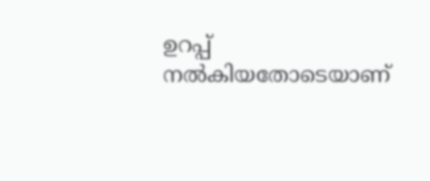ഉറപ്പ് നൽകിയതോടെയാണ്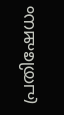പ്രതിഷേധം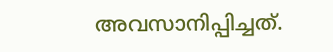അവസാനിപ്പിച്ചത്.